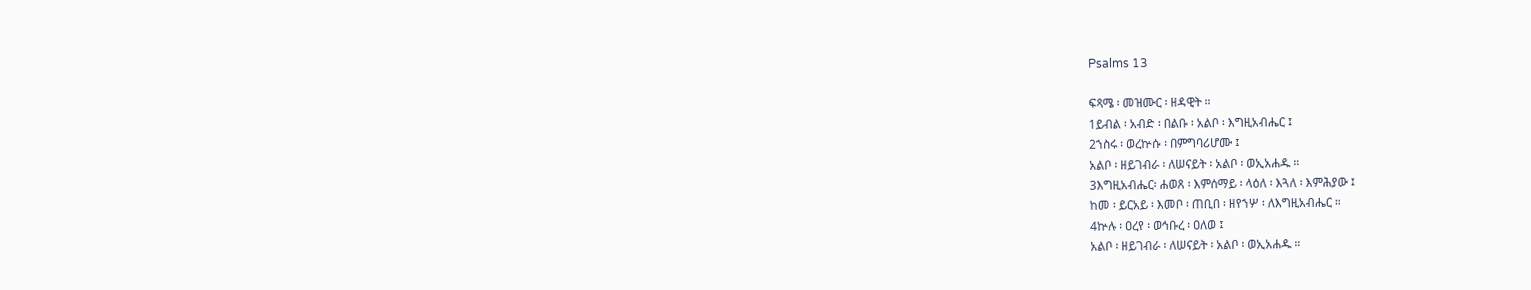Psalms 13

ፍጻሜ ፡ መዝሙር ፡ ዘዳዊት ።
1ይብል ፡ አብድ ፡ በልቡ ፡ አልቦ ፡ እግዚአብሔር ፤
2ኀስሩ ፡ ወረኵሱ ፡ በምግባሪሆሙ ፤
አልቦ ፡ ዘይገብራ ፡ ለሠናይት ፡ አልቦ ፡ ወኢአሐዱ ።
3እግዚአብሔር፡ ሐወጸ ፡ እምሰማይ ፡ ላዕለ ፡ እጓለ ፡ እምሕያው ፤
ከመ ፡ ይርአይ ፡ እመቦ ፡ ጠቢበ ፡ ዘየኀሦ ፡ ለእግዚአብሔር ።
4ኵሉ ፡ ዐረየ ፡ ወኅቡረ ፡ ዐለወ ፤
አልቦ ፡ ዘይገብራ ፡ ለሠናይት ፡ አልቦ ፡ ወኢአሐዱ ።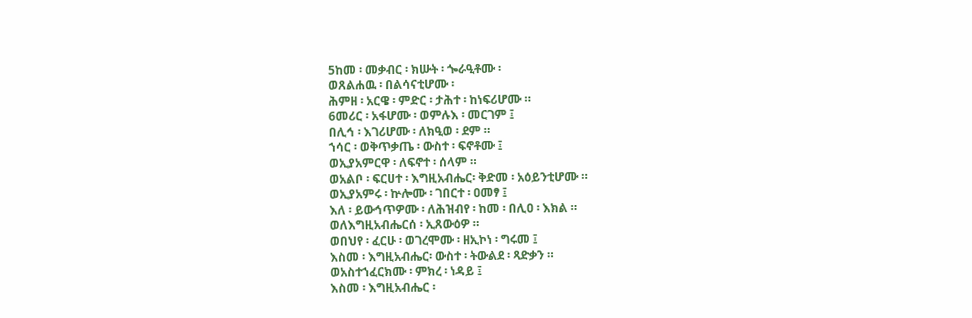5ከመ ፡ መቃብር ፡ ክሡት ፡ ጐራዒቶሙ ፡
ወጸልሐዉ ፡ በልሳናቲሆሙ ፡
ሕምዘ ፡ አርዌ ፡ ምድር ፡ ታሕተ ፡ ከነፍሪሆሙ ።
6መሪር ፡ አፋሆሙ ፡ ወምሉእ ፡ መርገም ፤
በሊኅ ፡ እገሪሆሙ ፡ ለክዒወ ፡ ደም ።
ኀሳር ፡ ወቅጥቃጤ ፡ ውስተ ፡ ፍኖቶሙ ፤
ወኢያአምርዋ ፡ ለፍኖተ ፡ ሰላም ።
ወአልቦ ፡ ፍርሀተ ፡ እግዚአብሔር፡ ቅድመ ፡ አዕይንቲሆሙ ።
ወኢያአምሩ ፡ ኵሎሙ ፡ ገበርተ ፡ ዐመፃ ፤
እለ ፡ ይውኅጥዎሙ ፡ ለሕዝብየ ፡ ከመ ፡ በሊዐ ፡ እክል ።
ወለእግዚአብሔርሰ ፡ ኢጸውዕዎ ።
ወበህየ ፡ ፈርሁ ፡ ወገረሞሙ ፡ ዘኢኮነ ፡ ግሩመ ፤
እስመ ፡ እግዚአብሔር፡ ውስተ ፡ ትውልደ ፡ ጻድቃን ።
ወአስተኀፈርክሙ ፡ ምክረ ፡ ነዳይ ፤
እስመ ፡ እግዚአብሔር ፡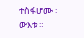ተስፋሆሙ ፡ ውእቱ ።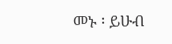መኑ ፡ ይሁብ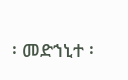፡ መድኀኒተ ፡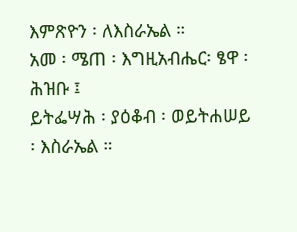እምጽዮን ፡ ለእስራኤል ።
አመ ፡ ሜጠ ፡ እግዚአብሔር፡ ፄዋ ፡ ሕዝቡ ፤
ይትፌሣሕ ፡ ያዕቆብ ፡ ወይትሐሠይ ፡ እስራኤል ።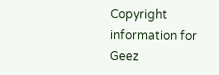Copyright information for Geez